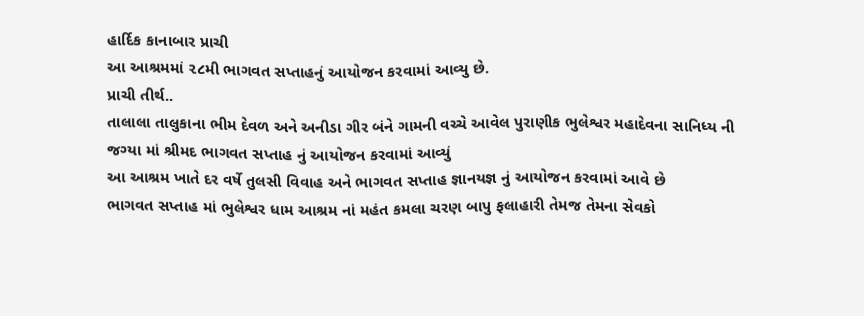હાર્દિક કાનાબાર પ્રાચી
આ આશ્રમમાં ૨૮મી ભાગવત સપ્તાહનું આયોજન કરવામાં આવ્યુ છે.
પ્રાચી તીર્થ..
તાલાલા તાલુકાના ભીમ દેવળ અને અનીડા ગીર બંને ગામની વચ્ચે આવેલ પુરાણીક ભુલેશ્વર મહાદેવના સાનિધ્ય ની જગ્યા માં શ્રીમદ ભાગવત સપ્તાહ નું આયોજન કરવામાં આવ્યું
આ આશ્રમ ખાતે દર વર્ષે તુલસી વિવાહ અને ભાગવત સપ્તાહ જ્ઞાનયજ્ઞ નું આયોજન કરવામાં આવે છે
ભાગવત સપ્તાહ માં ભુલેશ્વર ધામ આશ્રમ નાં મહંત કમલા ચરણ બાપુ ફલાહારી તેમજ તેમના સેવકો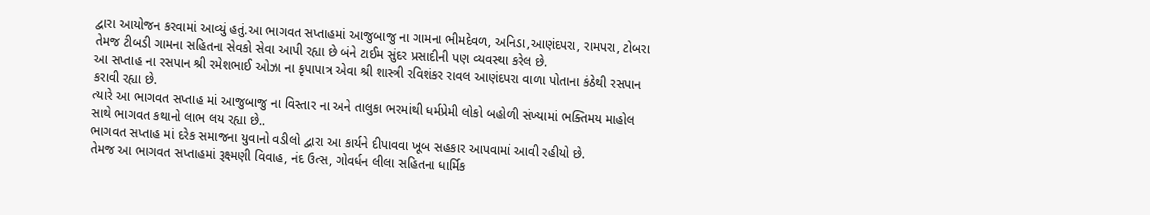દ્વારા આયોજન કરવામાં આવ્યું હતું.આ ભાગવત સપ્તાહમાં આજુબાજુ ના ગામના ભીમદેવળ, અનિડા,આણંદપરા, રામપરા, ટોબરા તેમજ ટીબડી ગામના સહિતના સેવકો સેવા આપી રહ્યા છે બંને ટાઈમ સુંદર પ્રસાદીની પણ વ્યવસ્થા કરેલ છે.
આ સપ્તાહ ના રસપાન શ્રી રમેશભાઈ ઓઝા ના કૃપાપાત્ર એવા શ્રી શાસ્ત્રી રવિશંકર રાવલ આણંદપરા વાળા પોતાના કંઠેથી રસપાન કરાવી રહ્યા છે.
ત્યારે આ ભાગવત સપ્તાહ માં આજુબાજુ ના વિસ્તાર ના અને તાલુકા ભરમાંથી ધર્મપ્રેમી લોકો બહોળી સંખ્યામાં ભક્તિમય માહોલ સાથે ભાગવત કથાનો લાભ લય રહ્યા છે..
ભાગવત સપ્તાહ માં દરેક સમાજના યુવાનો વડીલો દ્વારા આ કાર્યને દીપાવવા ખૂબ સહકાર આપવામાં આવી રહીયો છે.
તેમજ આ ભાગવત સપ્તાહમાં રૂક્ષ્મણી વિવાહ, નંદ ઉત્સ, ગોવર્ધન લીલા સહિતના ધાર્મિક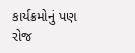કાર્યક્રમોનું પણ રોજ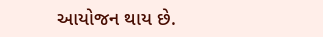આયોજન થાય છે.